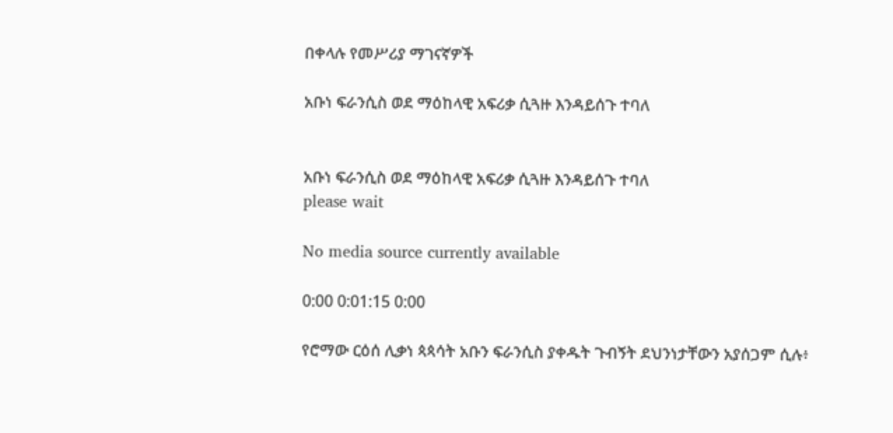በቀላሉ የመሥሪያ ማገናኛዎች

አቡነ ፍራንሲስ ወደ ማዕከላዊ አፍሪቃ ሲጓዙ እንዳይሰጉ ተባለ


አቡነ ፍራንሲስ ወደ ማዕከላዊ አፍሪቃ ሲጓዙ እንዳይሰጉ ተባለ
please wait

No media source currently available

0:00 0:01:15 0:00

የሮማው ርዕሰ ሊቃነ ጳጳሳት አቡን ፍራንሲስ ያቀዱት ጉብኝት ደህንነታቸውን አያሰጋም ሲሉ፥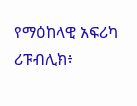የማዕከላዊ አፍሪካ ሪፑብሊክ፥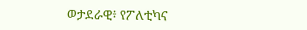ወታደራዊ፥ የፖለቲካና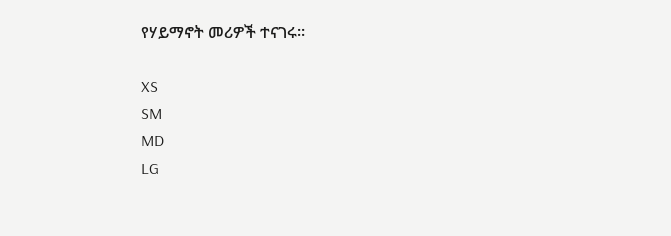የሃይማኖት መሪዎች ተናገሩ።

XS
SM
MD
LG